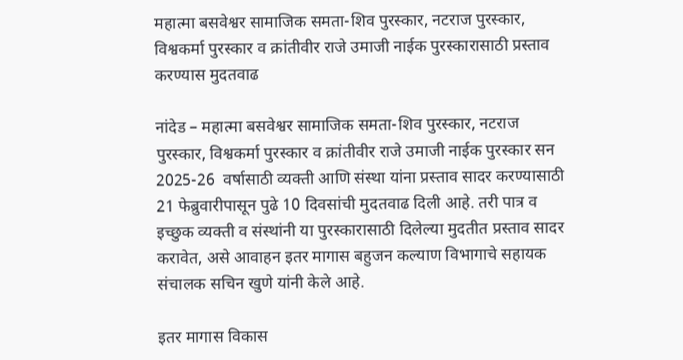महात्मा बसवेश्वर सामाजिक समता-शिव पुरस्कार, नटराज पुरस्कार, विश्वकर्मा पुरस्कार व क्रांतीवीर राजे उमाजी नाईक पुरस्कारासाठी प्रस्ताव करण्यास मुदतवाढ

नांदेड – महात्मा बसवेश्वर सामाजिक समता-शिव पुरस्कार, नटराज पुरस्कार, विश्वकर्मा पुरस्कार व क्रांतीवीर राजे उमाजी नाईक पुरस्कार सन 2025-26  वर्षासाठी व्यक्ती आणि संस्था यांना प्रस्ताव सादर करण्यासाठी 21 फेब्रुवारीपासून पुढे 10 दिवसांची मुदतवाढ दिली आहे. तरी पात्र व इच्छुक व्यक्ती व संस्थांनी या पुरस्कारासाठी दिलेल्या मुदतीत प्रस्ताव सादर करावेत, असे आवाहन इतर मागास बहुजन कल्याण विभागाचे सहायक संचालक सचिन खुणे यांनी केले आहे.

इतर मागास विकास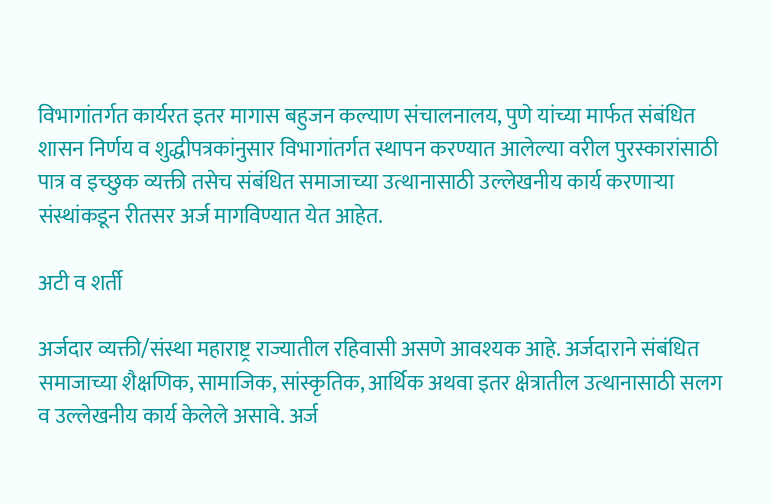विभागांतर्गत कार्यरत इतर मागास बहुजन कल्याण संचालनालय, पुणे यांच्या मार्फत संबंधित शासन निर्णय व शुद्धीपत्रकांनुसार विभागांतर्गत स्थापन करण्यात आलेल्या वरील पुरस्कारांसाठी पात्र व इच्छुक व्यक्ती तसेच संबंधित समाजाच्या उत्थानासाठी उल्लेखनीय कार्य करणाऱ्या संस्थांकडून रीतसर अर्ज मागविण्यात येत आहेत.

अटी व शर्ती

अर्जदार व्यक्ती/संस्था महाराष्ट्र राज्यातील रहिवासी असणे आवश्यक आहे. अर्जदाराने संबंधित समाजाच्या शैक्षणिक, सामाजिक, सांस्कृतिक, आर्थिक अथवा इतर क्षेत्रातील उत्थानासाठी सलग व उल्लेखनीय कार्य केलेले असावे. अर्ज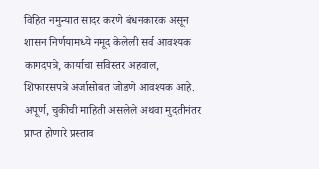विहित नमुन्यात सादर करणे बंधनकारक असून शासन निर्णयामध्ये नमूद केलेली सर्व आवश्यक कागदपत्रे, कार्याचा सविस्तर अहवाल, शिफारसपत्रे अर्जासोबत जोडणे आवश्यक आहे. अपूर्ण, चुकीची माहिती असलेले अथवा मुदतीनंतर प्राप्त होणारे प्रस्ताव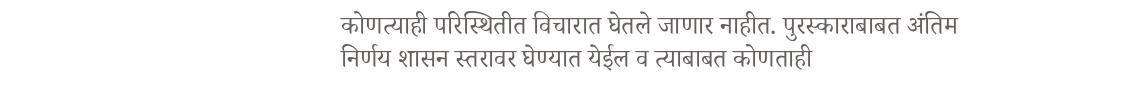कोणत्याही परिस्थितीत विचारात घेतले जाणार नाहीत. पुरस्काराबाबत अंतिम निर्णय शासन स्तरावर घेण्यात येईल व त्याबाबत कोणताही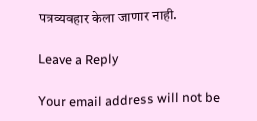पत्रव्यवहार केला जाणार नाही.

Leave a Reply

Your email address will not be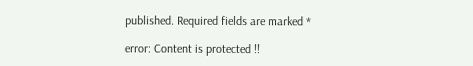published. Required fields are marked *

error: Content is protected !!